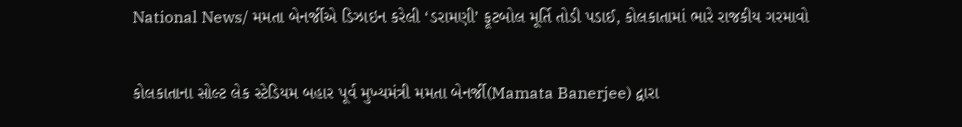National News/ મમતા બેનર્જીએ ડિઝાઇન કરેલી ‘ડરામણી’ ફૂટબોલ મૂર્તિ તોડી પડાઈ, કોલકાતામાં ભારે રાજકીય ગરમાવો

કોલકાતાના સોલ્ટ લેક સ્ટેડિયમ બહાર પૂર્વ મુખ્યમંત્રી મમતા બેનર્જી(Mamata Banerjee) દ્વારા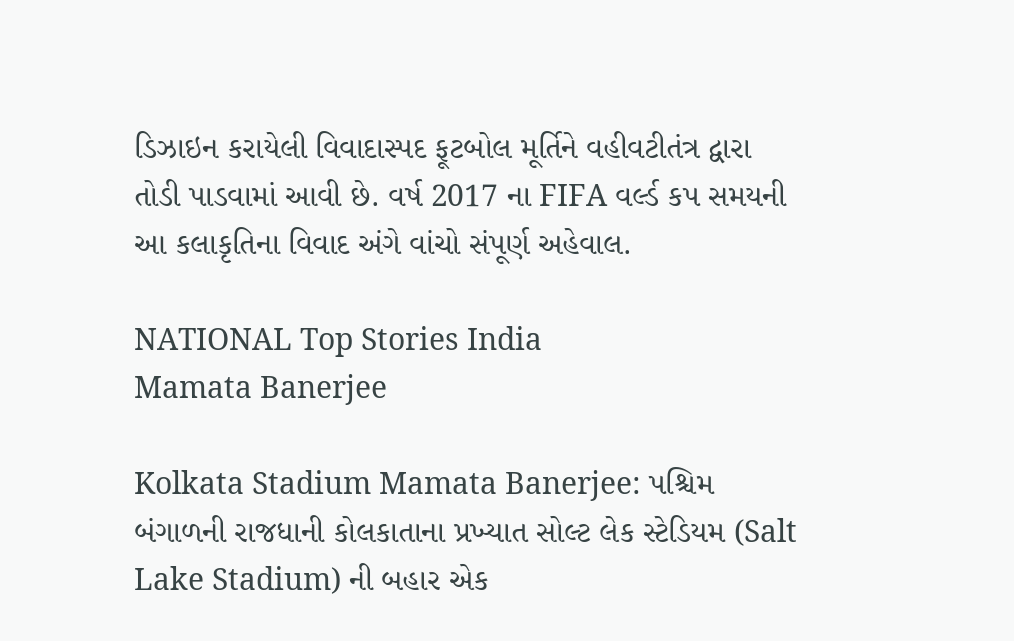ડિઝાઇન કરાયેલી વિવાદાસ્પદ ફૂટબોલ મૂર્તિને વહીવટીતંત્ર દ્વારા તોડી પાડવામાં આવી છે. વર્ષ 2017 ના FIFA વર્લ્ડ કપ સમયની આ કલાકૃતિના વિવાદ અંગે વાંચો સંપૂર્ણ અહેવાલ.

NATIONAL Top Stories India
Mamata Banerjee

Kolkata Stadium Mamata Banerjee: પશ્ચિમ બંગાળની રાજધાની કોલકાતાના પ્રખ્યાત સોલ્ટ લેક સ્ટેડિયમ (Salt Lake Stadium) ની બહાર એક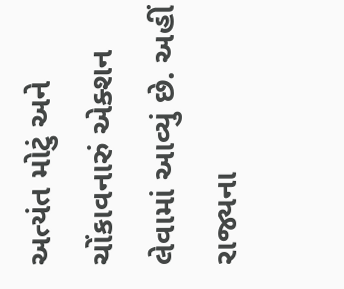અત્યંત મોટું અને ચોંકાવનારું એક્શન લેવામાં આવ્યું છે. અહીં રાજ્યના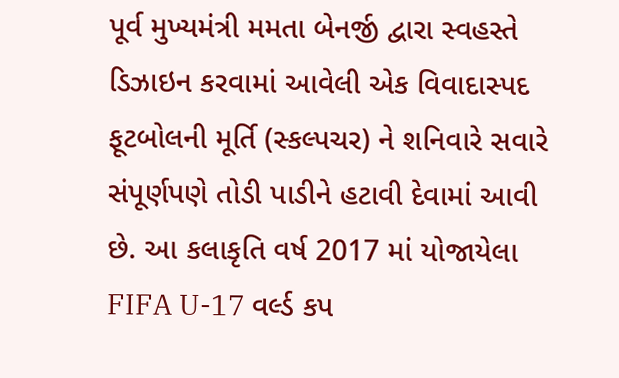પૂર્વ મુખ્યમંત્રી મમતા બેનર્જી દ્વારા સ્વહસ્તે ડિઝાઇન કરવામાં આવેલી એક વિવાદાસ્પદ ફૂટબોલની મૂર્તિ (સ્કલ્પચર) ને શનિવારે સવારે સંપૂર્ણપણે તોડી પાડીને હટાવી દેવામાં આવી છે. આ કલાકૃતિ વર્ષ 2017 માં યોજાયેલા FIFA U-17 વર્લ્ડ કપ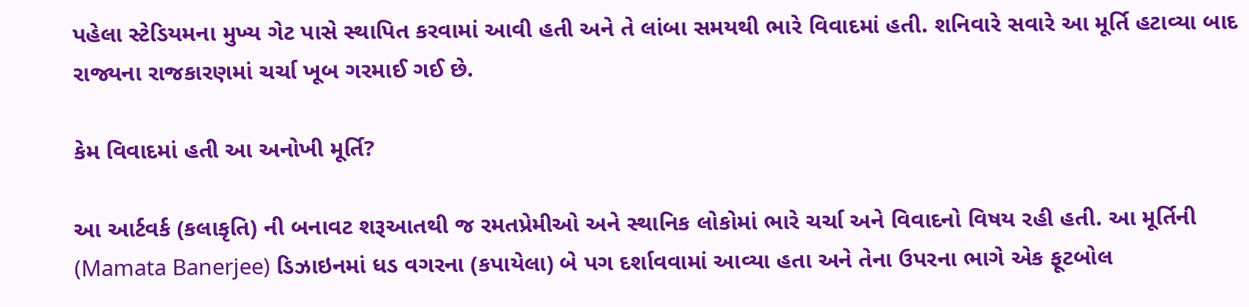પહેલા સ્ટેડિયમના મુખ્ય ગેટ પાસે સ્થાપિત કરવામાં આવી હતી અને તે લાંબા સમયથી ભારે વિવાદમાં હતી. શનિવારે સવારે આ મૂર્તિ હટાવ્યા બાદ રાજ્યના રાજકારણમાં ચર્ચા ખૂબ ગરમાઈ ગઈ છે.

કેમ વિવાદમાં હતી આ અનોખી મૂર્તિ?

આ આર્ટવર્ક (કલાકૃતિ) ની બનાવટ શરૂઆતથી જ રમતપ્રેમીઓ અને સ્થાનિક લોકોમાં ભારે ચર્ચા અને વિવાદનો વિષય રહી હતી. આ મૂર્તિની (Mamata Banerjee) ડિઝાઇનમાં ધડ વગરના (કપાયેલા) બે પગ દર્શાવવામાં આવ્યા હતા અને તેના ઉપરના ભાગે એક ફૂટબોલ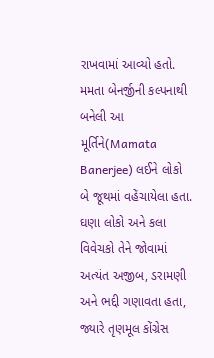રાખવામાં આવ્યો હતો. મમતા બેનર્જીની કલ્પનાથી બનેલી આ મૂર્તિને(Mamata Banerjee) લઈને લોકો બે જૂથમાં વહેંચાયેલા હતા. ઘણા લોકો અને કલા વિવેચકો તેને જોવામાં અત્યંત અજીબ, ડરામણી અને ભદ્દી ગણાવતા હતા, જ્યારે તૃણમૂલ કોંગ્રેસ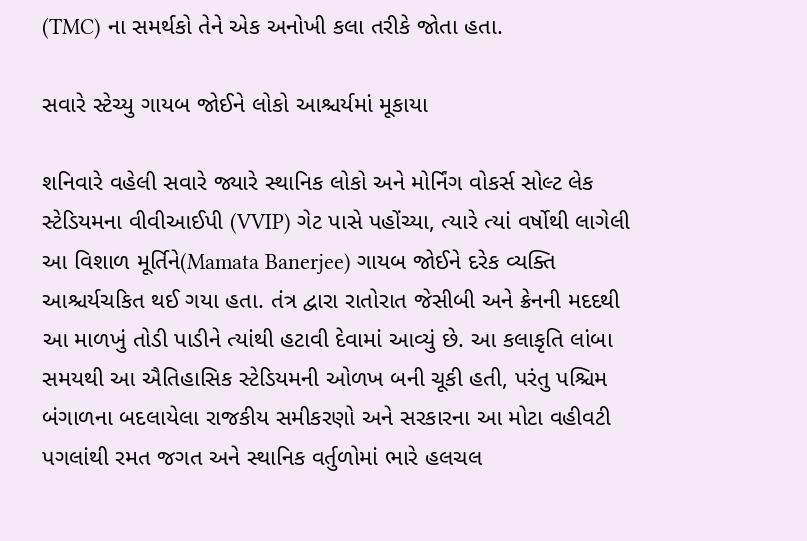(TMC) ના સમર્થકો તેને એક અનોખી કલા તરીકે જોતા હતા.

સવારે સ્ટેચ્યુ ગાયબ જોઈને લોકો આશ્ચર્યમાં મૂકાયા

શનિવારે વહેલી સવારે જ્યારે સ્થાનિક લોકો અને મોર્નિંગ વોકર્સ સોલ્ટ લેક સ્ટેડિયમના વીવીઆઈપી (VVIP) ગેટ પાસે પહોંચ્યા, ત્યારે ત્યાં વર્ષોથી લાગેલી આ વિશાળ મૂર્તિને(Mamata Banerjee) ગાયબ જોઈને દરેક વ્યક્તિ આશ્ચર્યચકિત થઈ ગયા હતા. તંત્ર દ્વારા રાતોરાત જેસીબી અને ક્રેનની મદદથી આ માળખું તોડી પાડીને ત્યાંથી હટાવી દેવામાં આવ્યું છે. આ કલાકૃતિ લાંબા સમયથી આ ઐતિહાસિક સ્ટેડિયમની ઓળખ બની ચૂકી હતી, પરંતુ પશ્ચિમ બંગાળના બદલાયેલા રાજકીય સમીકરણો અને સરકારના આ મોટા વહીવટી પગલાંથી રમત જગત અને સ્થાનિક વર્તુળોમાં ભારે હલચલ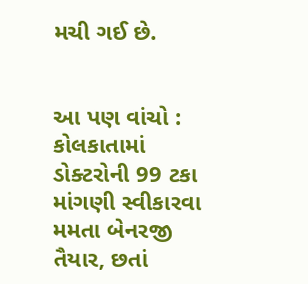મચી ગઈ છે.


આ પણ વાંચો : કોલકાતામાં ડોક્ટરોની 99 ટકા માંગણી સ્વીકારવા મમતા બેનરજી તૈયાર, છતાં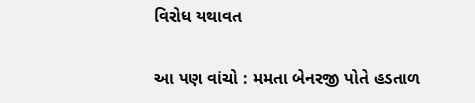વિરોધ યથાવત

આ પણ વાંચો : મમતા બેનરજી પોતે હડતાળ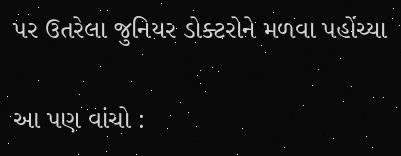પર ઉતરેલા જુનિયર ડોક્ટરોને મળવા પહોંચ્યા

આ પણ વાંચો :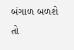બંગાળ બળશે તો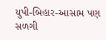યુપી-બિહાર-આસામ પણ સળગી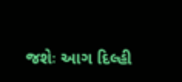જશેઃ આગ દિલ્હી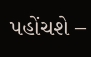પહોંચશે –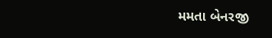મમતા બેનરજી